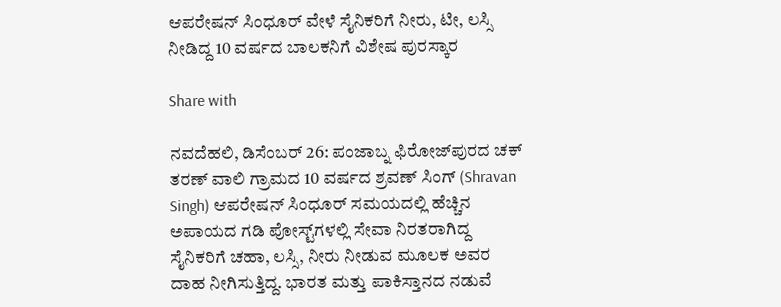ಆಪರೇಷನ್ ಸಿಂಧೂರ್ ವೇಳೆ ಸೈನಿಕರಿಗೆ ನೀರು, ಟೀ, ಲಸ್ಸಿ ನೀಡಿದ್ದ 10 ವರ್ಷದ ಬಾಲಕನಿಗೆ ವಿಶೇಷ ಪುರಸ್ಕಾರ

Share with

ನವದೆಹಲಿ, ಡಿಸೆಂಬರ್ 26: ಪಂಜಾಬ್ನ ಫಿರೋಜ್‌ಪುರದ ಚಕ್ ತರಣ್ ವಾಲಿ ಗ್ರಾಮದ 10 ವರ್ಷದ ಶ್ರವಣ್ ಸಿಂಗ್ (Shravan Singh) ಆಪರೇಷನ್ ಸಿಂಧೂರ್ ಸಮಯದಲ್ಲಿ ಹೆಚ್ಚಿನ ಅಪಾಯದ ಗಡಿ ಪೋಸ್ಟ್‌ಗಳಲ್ಲಿ ಸೇವಾ ನಿರತರಾಗಿದ್ದ ಸೈನಿಕರಿಗೆ ಚಹಾ, ಲಸ್ಸಿ, ನೀರು ನೀಡುವ ಮೂಲಕ ಅವರ ದಾಹ ನೀಗಿಸುತ್ತಿದ್ದ. ಭಾರತ ಮತ್ತು ಪಾಕಿಸ್ತಾನದ ನಡುವೆ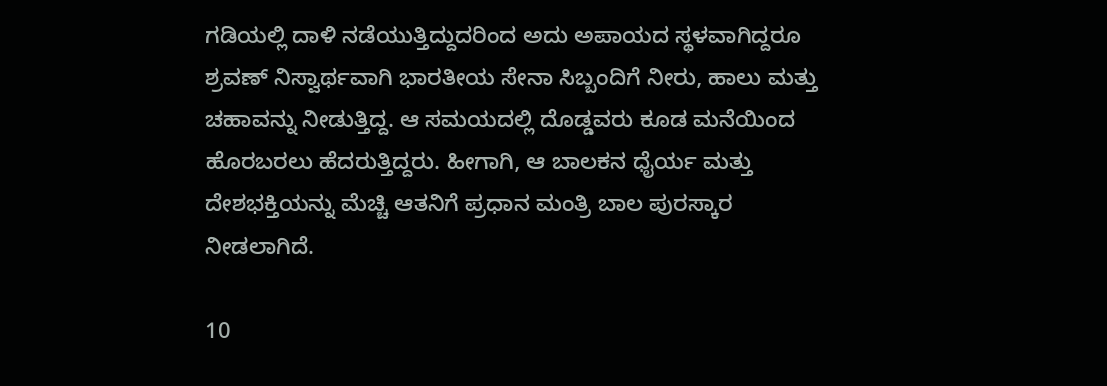ಗಡಿಯಲ್ಲಿ ದಾಳಿ ನಡೆಯುತ್ತಿದ್ದುದರಿಂದ ಅದು ಅಪಾಯದ ಸ್ಥಳವಾಗಿದ್ದರೂ ಶ್ರವಣ್ ನಿಸ್ವಾರ್ಥವಾಗಿ ಭಾರತೀಯ ಸೇನಾ ಸಿಬ್ಬಂದಿಗೆ ನೀರು, ಹಾಲು ಮತ್ತು ಚಹಾವನ್ನು ನೀಡುತ್ತಿದ್ದ. ಆ ಸಮಯದಲ್ಲಿ ದೊಡ್ಡವರು ಕೂಡ ಮನೆಯಿಂದ ಹೊರಬರಲು ಹೆದರುತ್ತಿದ್ದರು. ಹೀಗಾಗಿ, ಆ ಬಾಲಕನ ಧೈರ್ಯ ಮತ್ತು ದೇಶಭಕ್ತಿಯನ್ನು ಮೆಚ್ಚಿ ಆತನಿಗೆ ಪ್ರಧಾನ ಮಂತ್ರಿ ಬಾಲ ಪುರಸ್ಕಾರ ನೀಡಲಾಗಿದೆ.

10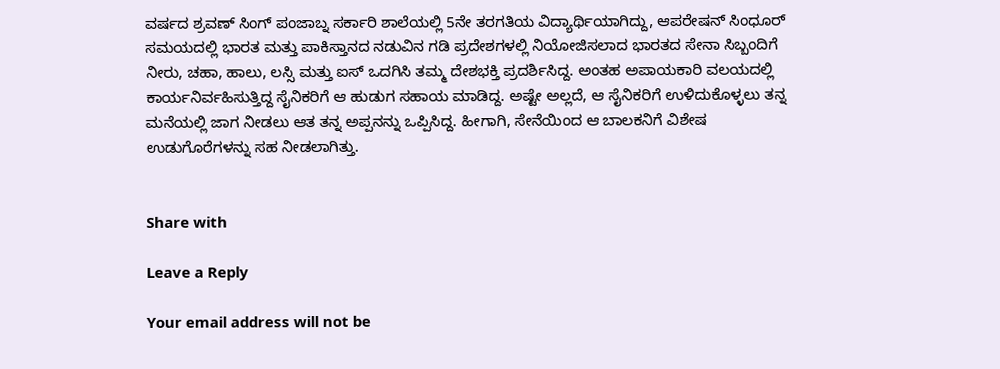ವರ್ಷದ ಶ್ರವಣ್ ಸಿಂಗ್ ಪಂಜಾಬ್ನ ಸರ್ಕಾರಿ ಶಾಲೆಯಲ್ಲಿ 5ನೇ ತರಗತಿಯ ವಿದ್ಯಾರ್ಥಿಯಾಗಿದ್ದು, ಆಪರೇಷನ್ ಸಿಂಧೂರ್ ಸಮಯದಲ್ಲಿ ಭಾರತ ಮತ್ತು ಪಾಕಿಸ್ತಾನದ ನಡುವಿನ ಗಡಿ ಪ್ರದೇಶಗಳಲ್ಲಿ ನಿಯೋಜಿಸಲಾದ ಭಾರತದ ಸೇನಾ ಸಿಬ್ಬಂದಿಗೆ ನೀರು, ಚಹಾ, ಹಾಲು, ಲಸ್ಸಿ ಮತ್ತು ಐಸ್ ಒದಗಿಸಿ ತಮ್ಮ ದೇಶಭಕ್ತಿ ಪ್ರದರ್ಶಿಸಿದ್ದ. ಅಂತಹ ಅಪಾಯಕಾರಿ ವಲಯದಲ್ಲಿ ಕಾರ್ಯನಿರ್ವಹಿಸುತ್ತಿದ್ದ ಸೈನಿಕರಿಗೆ ಆ ಹುಡುಗ ಸಹಾಯ ಮಾಡಿದ್ದ. ಅಷ್ಟೇ ಅಲ್ಲದೆ, ಆ ಸೈನಿಕರಿಗೆ ಉಳಿದುಕೊಳ್ಳಲು ತನ್ನ ಮನೆಯಲ್ಲಿ ಜಾಗ ನೀಡಲು ಆತ ತನ್ನ ಅಪ್ಪನನ್ನು ಒಪ್ಪಿಸಿದ್ದ. ಹೀಗಾಗಿ, ಸೇನೆಯಿಂದ ಆ ಬಾಲಕನಿಗೆ ವಿಶೇಷ ಉಡುಗೊರೆಗಳನ್ನು ಸಹ ನೀಡಲಾಗಿತ್ತು.


Share with

Leave a Reply

Your email address will not be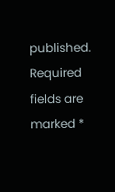published. Required fields are marked *